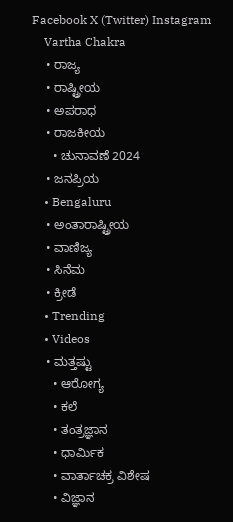Facebook X (Twitter) Instagram
    Vartha Chakra
    • ರಾಜ್ಯ
    • ರಾಷ್ಟ್ರೀಯ
    • ಅಪರಾಧ
    • ರಾಜಕೀಯ
      • ಚುನಾವಣೆ 2024
    • ಜನಪ್ರಿಯ
    • Bengaluru
    • ಅಂತಾರಾಷ್ಟ್ರೀಯ
    • ವಾಣಿಜ್ಯ
    • ಸಿನೆಮ
    • ಕ್ರೀಡೆ
    • Trending
    • Videos
    • ಮತ್ತಷ್ಟು
      • ಆರೋಗ್ಯ
      • ಕಲೆ
      • ತಂತ್ರಜ್ಞಾನ
      • ಧಾರ್ಮಿಕ
      • ವಾರ್ತಾಚಕ್ರ ವಿಶೇಷ
      • ವಿಜ್ಞಾನ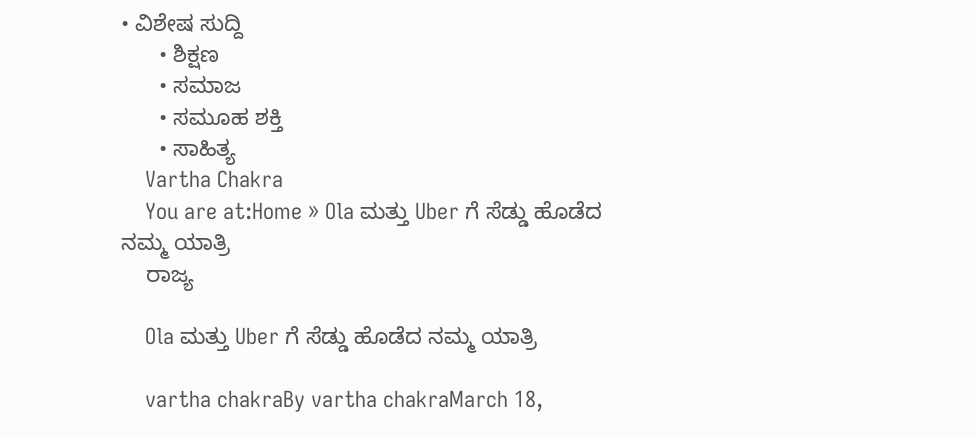• ವಿಶೇಷ ಸುದ್ದಿ
      • ಶಿಕ್ಷಣ
      • ಸಮಾಜ
      • ಸಮೂಹ ಶಕ್ತಿ
      • ಸಾಹಿತ್ಯ
    Vartha Chakra
    You are at:Home » Ola ಮತ್ತು Uber ಗೆ ಸೆಡ್ಡು ಹೊಡೆದ ನಮ್ಮ ಯಾತ್ರಿ
    ರಾಜ್ಯ

    Ola ಮತ್ತು Uber ಗೆ ಸೆಡ್ಡು ಹೊಡೆದ ನಮ್ಮ ಯಾತ್ರಿ

    vartha chakraBy vartha chakraMarch 18,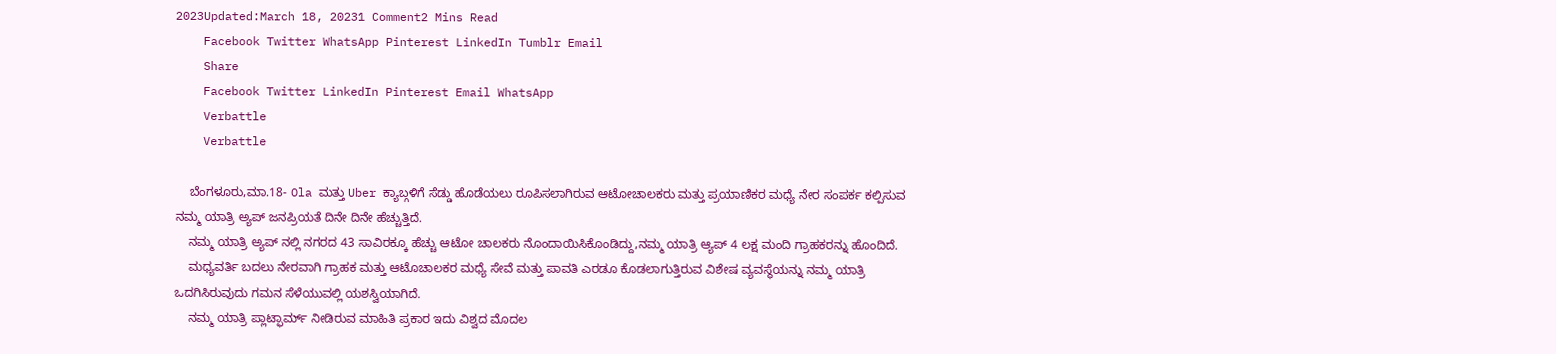2023Updated:March 18, 20231 Comment2 Mins Read
    Facebook Twitter WhatsApp Pinterest LinkedIn Tumblr Email
    Share
    Facebook Twitter LinkedIn Pinterest Email WhatsApp
    Verbattle
    Verbattle

    ಬೆಂಗಳೂರು,ಮಾ.18- Ola ಮತ್ತು Uber ಕ್ಯಾಬ್ಗಳಿಗೆ ಸೆಡ್ಡು ಹೊಡೆಯಲು ರೂಪಿಸಲಾಗಿರುವ ಆಟೋ‌ಚಾಲಕರು ಮತ್ತು ಪ್ರಯಾಣಿಕರ ಮಧ್ಯೆ ನೇರ ಸಂಪರ್ಕ ಕಲ್ಪಿಸುವ ನಮ್ಮ ಯಾತ್ರಿ ಅ್ಯಪ್ ಜನಪ್ರಿಯತೆ ದಿನೇ ದಿನೇ ಹೆಚ್ಚುತ್ತಿದೆ.
    ನಮ್ಮ ಯಾತ್ರಿ ಅ್ಯಪ್ ನಲ್ಲಿ ನಗರದ 43 ಸಾವಿರಕ್ಕೂ ಹೆಚ್ಚು ಆಟೋ ಚಾಲಕರು ನೊಂದಾಯಿಸಿಕೊಂಡಿದ್ದು,ನಮ್ಮ ಯಾತ್ರಿ ಆ್ಯಪ್ 4 ಲಕ್ಷ ಮಂದಿ ಗ್ರಾಹಕರನ್ನು ಹೊಂದಿದೆ.
    ಮಧ್ಯವರ್ತಿ ಬದಲು ನೇರವಾಗಿ ಗ್ರಾಹಕ ಮತ್ತು ಆಟೊಚಾಲಕರ ಮಧ್ಯೆ ಸೇವೆ ಮತ್ತು ಪಾವತಿ ಎರಡೂ ಕೊಡಲಾಗುತ್ತಿರುವ ವಿಶೇಷ ವ್ಯವಸ್ಥೆಯನ್ನು ನಮ್ಮ ಯಾತ್ರಿ ಒದಗಿಸಿರುವುದು ಗಮನ ಸೆಳೆಯುವಲ್ಲಿ ಯಶಸ್ವಿಯಾಗಿದೆ.
    ನಮ್ಮ ಯಾತ್ರಿ ಪ್ಲಾಟ್ಫಾರ್ಮ್ ನೀಡಿರುವ ಮಾಹಿತಿ ಪ್ರಕಾರ ಇದು ವಿಶ್ವದ ಮೊದಲ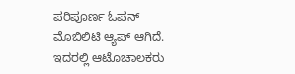ಪರಿಪೂರ್ಣ ಓಪನ್ ಮೊಬಿಲಿಟಿ ಆ್ಯಪ್ ಆಗಿದೆ. ಇದರಲ್ಲಿ ಆಟೊಚಾಲಕರು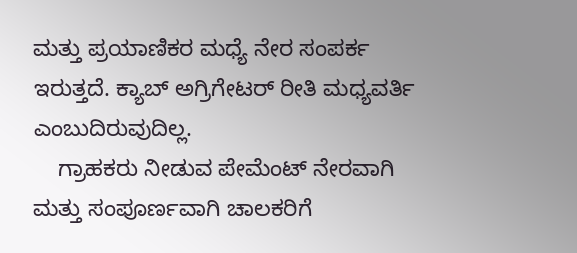ಮತ್ತು ಪ್ರಯಾಣಿಕರ ಮಧ್ಯೆ ನೇರ ಸಂಪರ್ಕ ಇರುತ್ತದೆ. ಕ್ಯಾಬ್ ಅಗ್ರಿಗೇಟರ್ ರೀತಿ ಮಧ್ಯವರ್ತಿ ಎಂಬುದಿರುವುದಿಲ್ಲ.
    ಗ್ರಾಹಕರು ನೀಡುವ ಪೇಮೆಂಟ್ ನೇರವಾಗಿ ಮತ್ತು ಸಂಪೂರ್ಣವಾಗಿ ಚಾಲಕರಿಗೆ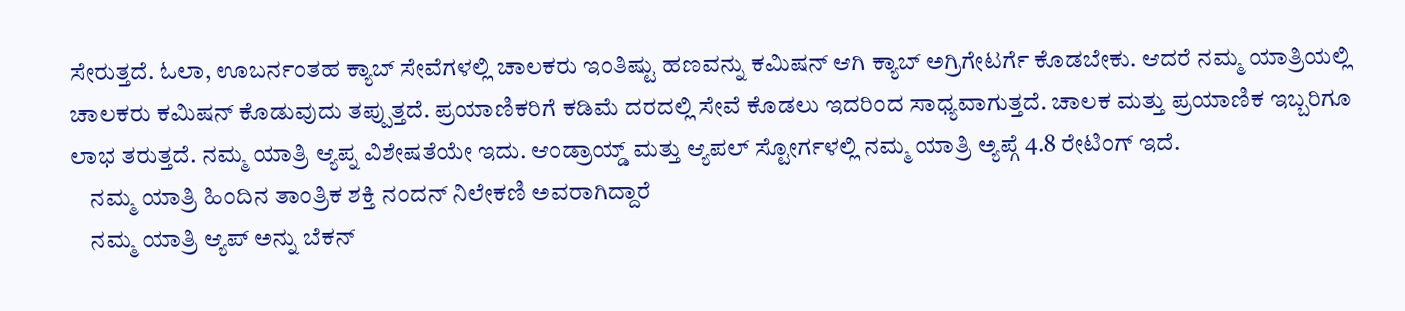ಸೇರುತ್ತದೆ. ಓಲಾ, ಊಬರ್ನಂತಹ ಕ್ಯಾಬ್ ಸೇವೆಗಳಲ್ಲಿ ಚಾಲಕರು ಇಂತಿಷ್ಟು ಹಣವನ್ನು ಕಮಿಷನ್ ಆಗಿ ಕ್ಯಾಬ್ ಅಗ್ರಿಗೇಟರ್ಗೆ ಕೊಡಬೇಕು. ಆದರೆ ನಮ್ಮ ಯಾತ್ರಿಯಲ್ಲಿ ಚಾಲಕರು ಕಮಿಷನ್ ಕೊಡುವುದು ತಪ್ಪುತ್ತದೆ. ಪ್ರಯಾಣಿಕರಿಗೆ ಕಡಿಮೆ ದರದಲ್ಲಿ ಸೇವೆ ಕೊಡಲು ಇದರಿಂದ ಸಾಧ್ಯವಾಗುತ್ತದೆ. ಚಾಲಕ ಮತ್ತು ಪ್ರಯಾಣಿಕ ಇಬ್ಬರಿಗೂ ಲಾಭ ತರುತ್ತದೆ. ನಮ್ಮ ಯಾತ್ರಿ ಆ್ಯಪ್ನ ವಿಶೇಷತೆಯೇ ಇದು. ಆಂಡ್ರಾಯ್ಡ್ ಮತ್ತು ಆ್ಯಪಲ್ ಸ್ಟೋರ್ಗಳಲ್ಲಿ ನಮ್ಮ ಯಾತ್ರಿ ಅ್ಯಪ್ಗೆ 4.8 ರೇಟಿಂಗ್ ಇದೆ.
    ನಮ್ಮ ಯಾತ್ರಿ ಹಿಂದಿನ ತಾಂತ್ರಿಕ ಶಕ್ತಿ ನಂದನ್ ನಿಲೇಕಣಿ ಅವರಾಗಿದ್ದಾರೆ
    ನಮ್ಮ ಯಾತ್ರಿ ಆ್ಯಪ್ ಅನ್ನು ಬೆಕನ್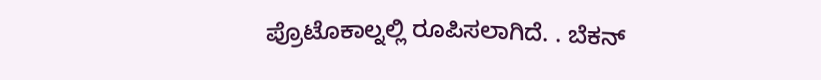ಪ್ರೊಟೊಕಾಲ್ನಲ್ಲಿ ರೂಪಿಸಲಾಗಿದೆ. . ಬೆಕನ್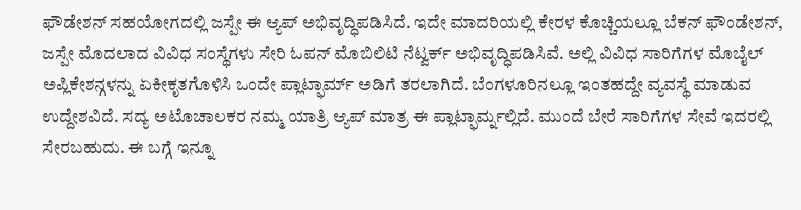ಫೌಡೇಶನ್ ಸಹಯೋಗದಲ್ಲಿ ಜಸ್ಪೇ ಈ ಆ್ಯಪ್ ಅಭಿವೃದ್ಧಿಪಡಿಸಿದೆ. ಇದೇ ಮಾದರಿಯಲ್ಲಿ ಕೇರಳ ಕೊಚ್ಚಿಯಲ್ಲೂ ಬೆಕನ್ ಫೌಂಡೇಶನ್, ಜಸ್ಪೇ ಮೊದಲಾದ ವಿವಿಧ ಸಂಸ್ಥೆಗಳು ಸೇರಿ ಓಪನ್ ಮೊಬಿಲಿಟಿ ನೆಟ್ವರ್ಕ್ ಅಭಿವೃದ್ಧಿಪಡಿಸಿವೆ. ಅಲ್ಲಿ ವಿವಿಧ ಸಾರಿಗೆಗಳ ಮೊಬೈಲ್ ಅಪ್ಲಿಕೇಶನ್ಗಳನ್ನು ಏಕೀಕೃತಗೊಳಿಸಿ ಒಂದೇ ಪ್ಲಾಟ್ಫಾರ್ಮ್ ಅಡಿಗೆ ತರಲಾಗಿದೆ. ಬೆಂಗಳೂರಿನಲ್ಲೂ ಇಂತಹದ್ದೇ ವ್ಯವಸ್ಥೆ ಮಾಡುವ ಉದ್ದೇಶವಿದೆ. ಸದ್ಯ ಅಟೊಚಾಲಕರ ನಮ್ಮ ಯಾತ್ರಿ ಆ್ಯಪ್ ಮಾತ್ರ ಈ ಪ್ಲಾಟ್ಫಾರ್ಮ್ನಲ್ಲಿದೆ. ಮುಂದೆ ಬೇರೆ ಸಾರಿಗೆಗಳ ಸೇವೆ ಇದರಲ್ಲಿ ಸೇರಬಹುದು. ಈ ಬಗ್ಗೆ ಇನ್ನೂ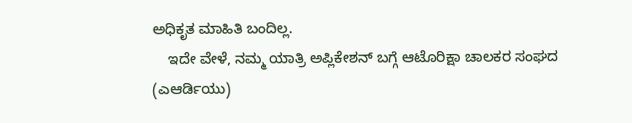ಅಧಿಕೃತ ಮಾಹಿತಿ ಬಂದಿಲ್ಲ.
    ಇದೇ ವೇಳೆ, ನಮ್ಮ ಯಾತ್ರಿ ಅಪ್ಲಿಕೇಶನ್ ಬಗ್ಗೆ ಆಟೊರಿಕ್ಷಾ ಚಾಲಕರ ಸಂಘದ (ಎಆರ್ಡಿಯು)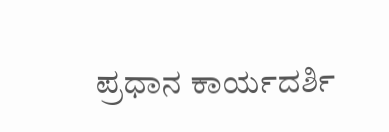ಪ್ರಧಾನ ಕಾರ್ಯದರ್ಶಿ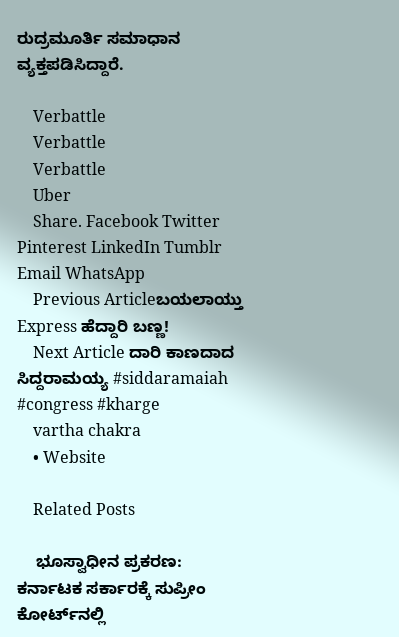ರುದ್ರಮೂರ್ತಿ ಸಮಾಧಾನ ವ್ಯಕ್ತಪಡಿಸಿದ್ದಾರೆ.

    Verbattle
    Verbattle
    Verbattle
    Uber
    Share. Facebook Twitter Pinterest LinkedIn Tumblr Email WhatsApp
    Previous Articleಬಯಲಾಯ್ತು Express ಹೆದ್ದಾರಿ ‌ಬಣ್ಣ!
    Next Article ದಾರಿ ಕಾಣದಾದ ಸಿದ್ದರಾಮಯ್ಯ #siddaramaiah #congress #kharge
    vartha chakra
    • Website

    Related Posts

    ಭೂಸ್ವಾಧೀನ ಪ್ರಕರಣ: ಕರ್ನಾಟಕ ಸರ್ಕಾರಕ್ಕೆ ಸುಪ್ರೀಂ ಕೋರ್ಟ್‌ನಲ್ಲಿ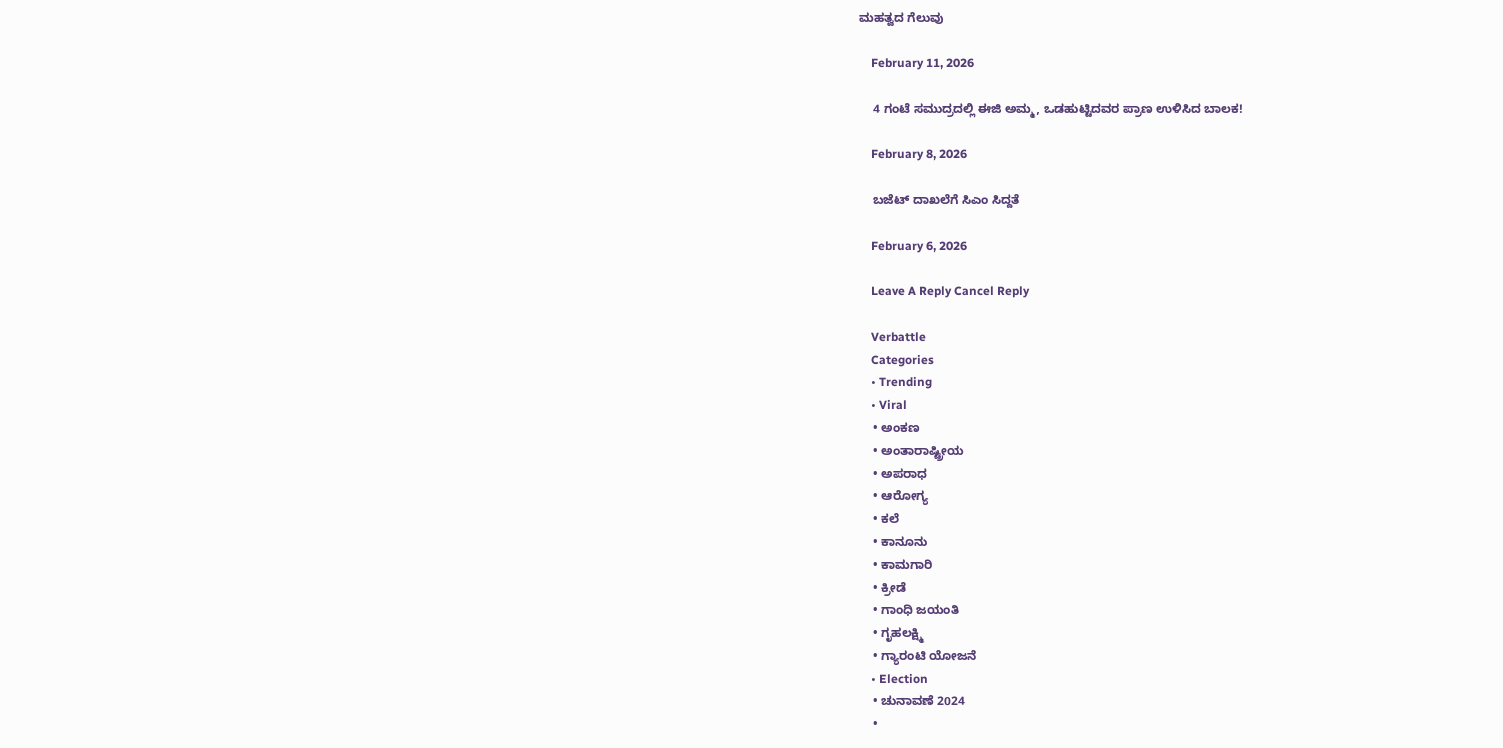ಮಹತ್ವದ ಗೆಲುವು

    February 11, 2026

    4 ಗಂಟೆ ಸಮುದ್ರದಲ್ಲಿ ಈಜಿ ಅಮ್ಮ, ಒಡಹುಟ್ಟಿದವರ ಪ್ರಾಣ ಉಳಿಸಿದ ಬಾಲಕ!

    February 8, 2026

    ಬಜೆಟ್ ದಾಖಲೆಗೆ ಸಿಎಂ ಸಿದ್ದತೆ

    February 6, 2026

    Leave A Reply Cancel Reply

    Verbattle
    Categories
    • Trending
    • Viral
    • ಅಂಕಣ
    • ಅಂತಾರಾಷ್ಟ್ರೀಯ
    • ಅಪರಾಧ
    • ಆರೋಗ್ಯ
    • ಕಲೆ
    • ಕಾನೂನು
    • ಕಾಮಗಾರಿ
    • ಕ್ರೀಡೆ
    • ಗಾಂಧಿ ಜಯಂತಿ
    • ಗೃಹಲಕ್ಷ್ಮಿ
    • ಗ್ಯಾರಂಟಿ ಯೋಜನೆ
    • Election
    • ಚುನಾವಣೆ 2024
    •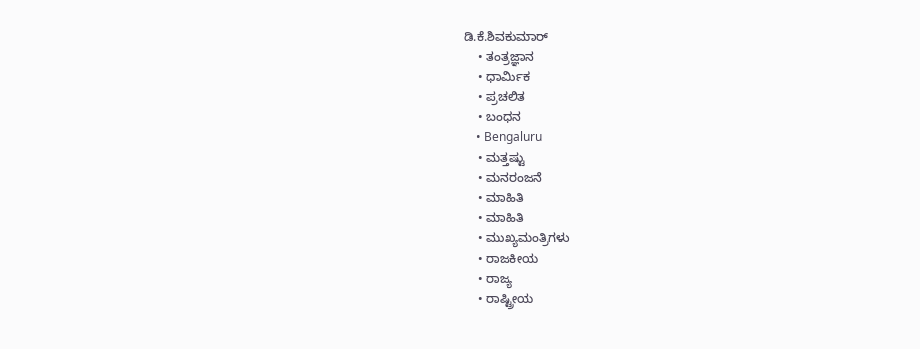ಡಿ.ಕೆ.ಶಿವಕುಮಾರ್
    • ತಂತ್ರಜ್ಞಾನ
    • ಧಾರ್ಮಿಕ
    • ಪ್ರಚಲಿತ
    • ಬಂಧನ
    • Bengaluru
    • ಮತ್ತಷ್ಟು
    • ಮನರಂಜನೆ
    • ಮಾಹಿತಿ
    • ಮಾಹಿತಿ
    • ಮುಖ್ಯಮಂತ್ರಿಗಳು
    • ರಾಜಕೀಯ
    • ರಾಜ್ಯ
    • ರಾಷ್ಟ್ರೀಯ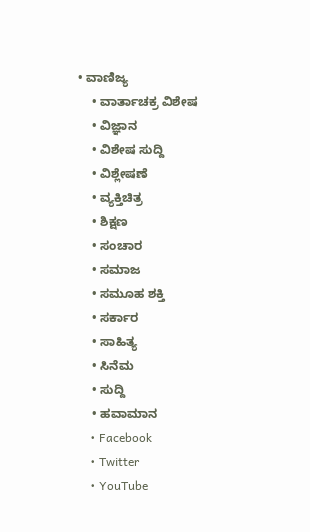• ವಾಣಿಜ್ಯ
    • ವಾರ್ತಾಚಕ್ರ ವಿಶೇಷ
    • ವಿಜ್ಞಾನ
    • ವಿಶೇಷ ಸುದ್ದಿ
    • ವಿಶ್ಲೇಷಣೆ
    • ವ್ಯಕ್ತಿಚಿತ್ರ
    • ಶಿಕ್ಷಣ
    • ಸಂಚಾರ
    • ಸಮಾಜ
    • ಸಮೂಹ ಶಕ್ತಿ
    • ಸರ್ಕಾರ
    • ಸಾಹಿತ್ಯ
    • ಸಿನೆಮ
    • ಸುದ್ದಿ
    • ಹವಾಮಾನ
    • Facebook
    • Twitter
    • YouTube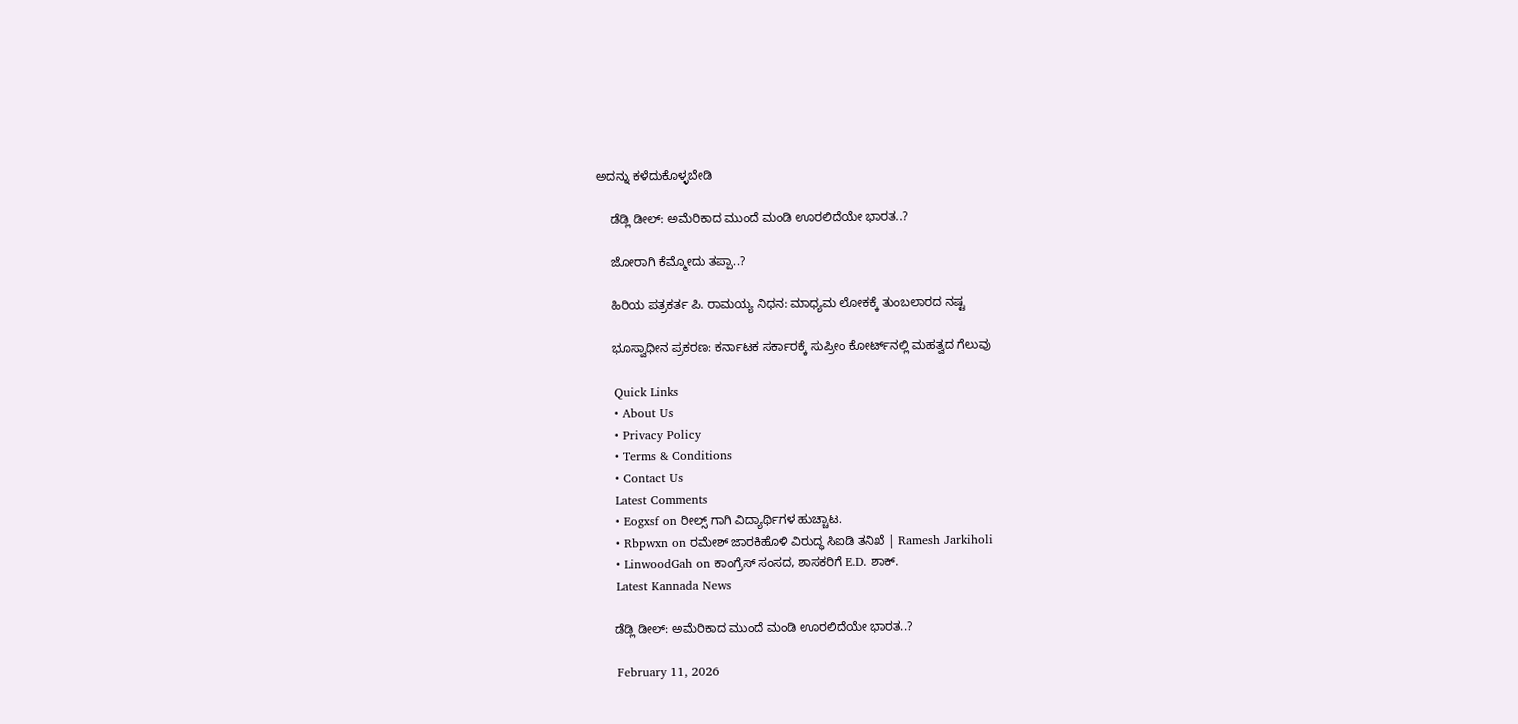ಅದನ್ನು ಕಳೆದುಕೊಳ್ಳಬೇಡಿ

    ಡೆಡ್ಲಿ ಡೀಲ್: ಅಮೆರಿಕಾದ ಮುಂದೆ ಮಂಡಿ ಊರಲಿದೆಯೇ ಭಾರತ..?

    ಜೋರಾಗಿ ಕೆಮ್ಮೋದು ತಪ್ಪಾ..?

    ಹಿರಿಯ ಪತ್ರಕರ್ತ ಪಿ. ರಾಮಯ್ಯ ನಿಧನ: ಮಾಧ್ಯಮ ಲೋಕಕ್ಕೆ ತುಂಬಲಾರದ ನಷ್ಟ

    ಭೂಸ್ವಾಧೀನ ಪ್ರಕರಣ: ಕರ್ನಾಟಕ ಸರ್ಕಾರಕ್ಕೆ ಸುಪ್ರೀಂ ಕೋರ್ಟ್‌ನಲ್ಲಿ ಮಹತ್ವದ ಗೆಲುವು

    Quick Links
    • About Us
    • Privacy Policy
    • Terms & Conditions
    • Contact Us
    Latest Comments
    • Eogxsf on ರೀಲ್ಸ್ ಗಾಗಿ ವಿದ್ಯಾರ್ಥಿಗಳ ಹುಚ್ಚಾಟ.
    • Rbpwxn on ರಮೇಶ್ ಜಾರಕಿಹೊಳಿ ವಿರುದ್ಧ ಸಿಐಡಿ ತನಿಖೆ | Ramesh Jarkiholi
    • LinwoodGah on ಕಾಂಗ್ರೆಸ್ ಸಂಸದ, ಶಾಸಕರಿಗೆ E.D. ಶಾಕ್.
    Latest Kannada News

    ಡೆಡ್ಲಿ ಡೀಲ್: ಅಮೆರಿಕಾದ ಮುಂದೆ ಮಂಡಿ ಊರಲಿದೆಯೇ ಭಾರತ..?

    February 11, 2026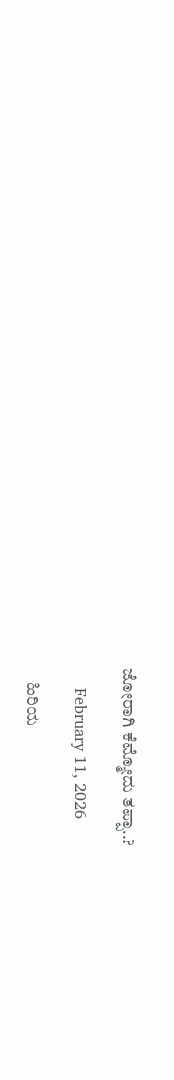ಜೋರಾಗಿ ಕೆಮ್ಮೋದು ತಪ್ಪಾ..?

    February 11, 2026

    ಹಿರಿಯ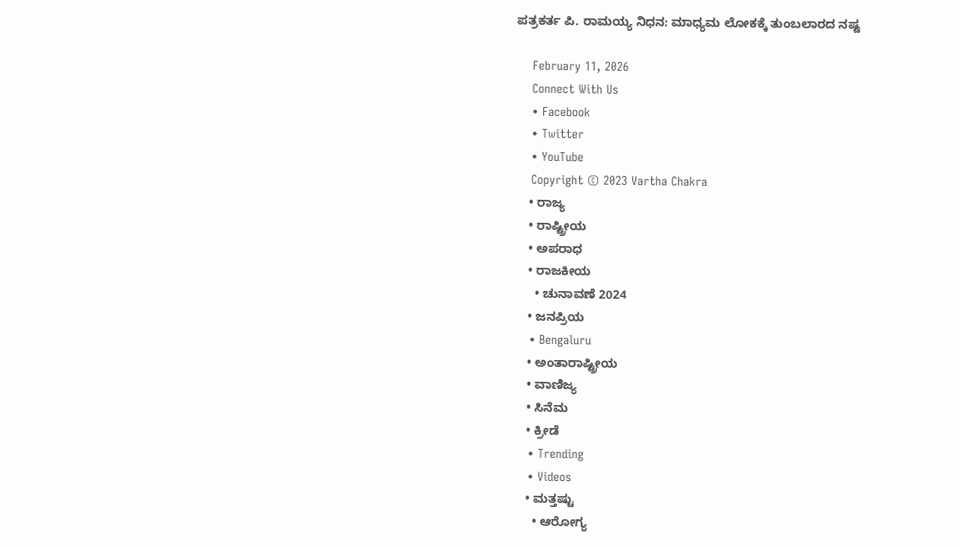ಪತ್ರಕರ್ತ ಪಿ. ರಾಮಯ್ಯ ನಿಧನ: ಮಾಧ್ಯಮ ಲೋಕಕ್ಕೆ ತುಂಬಲಾರದ ನಷ್ಟ

    February 11, 2026
    Connect With Us
    • Facebook
    • Twitter
    • YouTube
    Copyright © 2023 Vartha Chakra
    • ರಾಜ್ಯ
    • ರಾಷ್ಟ್ರೀಯ
    • ಅಪರಾಧ
    • ರಾಜಕೀಯ
      • ಚುನಾವಣೆ 2024
    • ಜನಪ್ರಿಯ
    • Bengaluru
    • ಅಂತಾರಾಷ್ಟ್ರೀಯ
    • ವಾಣಿಜ್ಯ
    • ಸಿನೆಮ
    • ಕ್ರೀಡೆ
    • Trending
    • Videos
    • ಮತ್ತಷ್ಟು
      • ಆರೋಗ್ಯ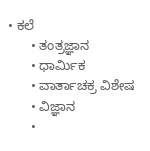• ಕಲೆ
      • ತಂತ್ರಜ್ಞಾನ
      • ಧಾರ್ಮಿಕ
      • ವಾರ್ತಾಚಕ್ರ ವಿಶೇಷ
      • ವಿಜ್ಞಾನ
      •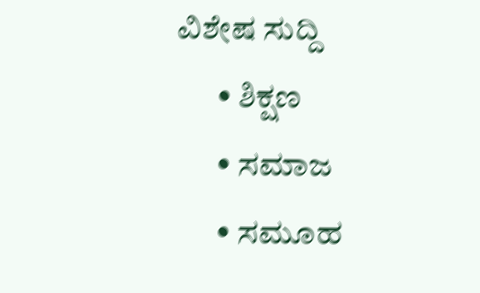ವಿಶೇಷ ಸುದ್ದಿ
      • ಶಿಕ್ಷಣ
      • ಸಮಾಜ
      • ಸಮೂಹ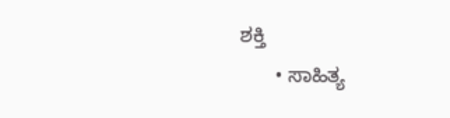ಶಕ್ತಿ
      • ಸಾಹಿತ್ಯ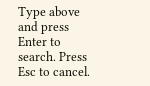Type above and press Enter to search. Press Esc to cancel.